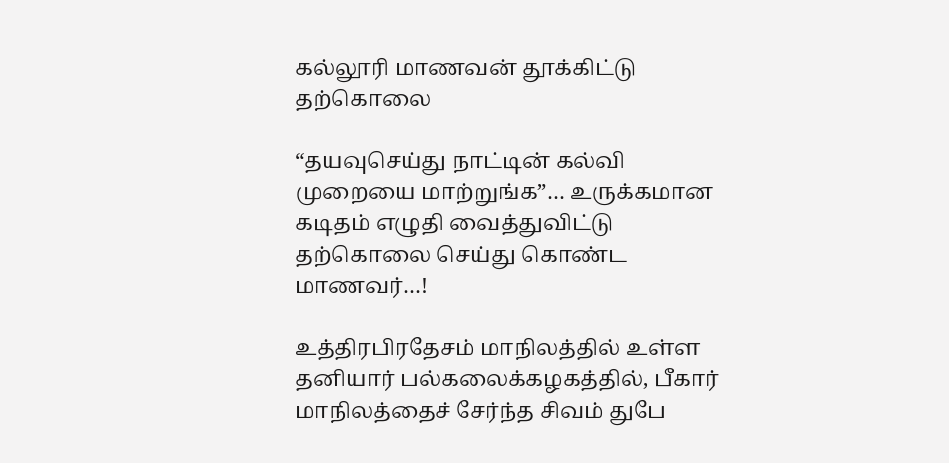கல்லூரி மாணவன் தூக்கிட்டு தற்கொலை

“தயவுசெய்து நாட்டின் கல்வி முறையை மாற்றுங்க”… உருக்கமான கடிதம் எழுதி வைத்துவிட்டு தற்கொலை செய்து கொண்ட மாணவர்…!

உத்திரபிரதேசம் மாநிலத்தில் உள்ள தனியார் பல்கலைக்கழகத்தில், பீகார் மாநிலத்தைச் சேர்ந்த சிவம் துபே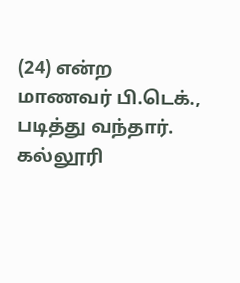(24) என்ற மாணவர் பி.டெக்., படித்து வந்தார். கல்லூரி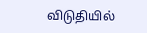விடுதியில்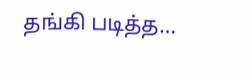தங்கி படித்த…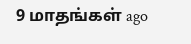9 மாதங்கள் ago